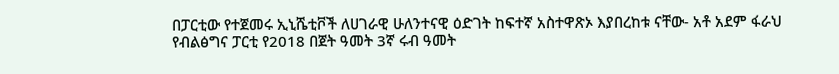በፓርቲው የተጀመሩ ኢኒሼቲቮች ለሀገራዊ ሁለንተናዊ ዕድገት ከፍተኛ አስተዋጽኦ እያበረከቱ ናቸው- አቶ አደም ፋራህ
የብልፅግና ፓርቲ የ2018 በጀት ዓመት 3ኛ ሩብ ዓመት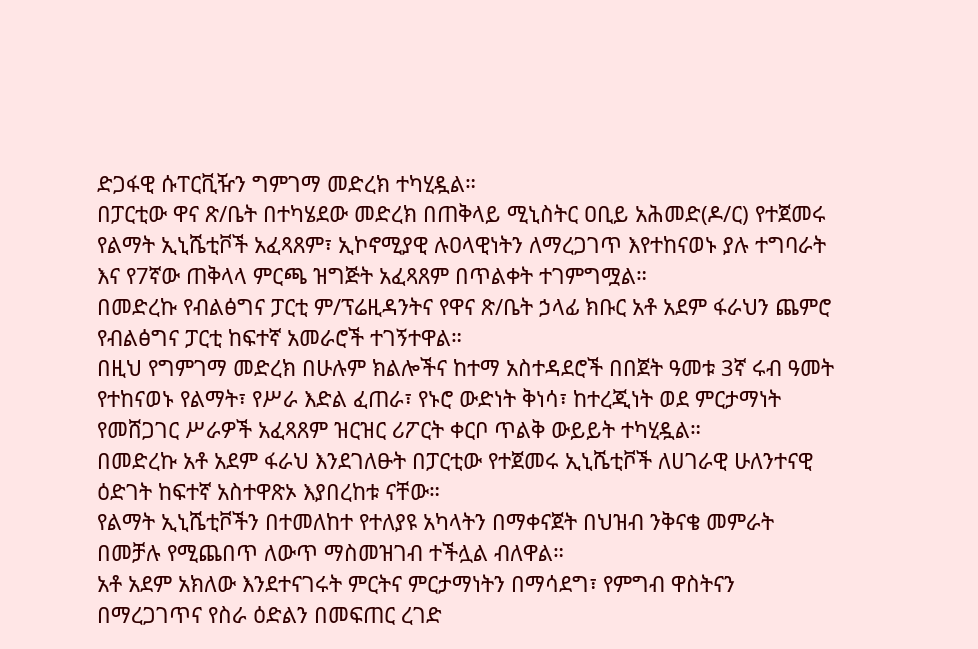ድጋፋዊ ሱፐርቪዥን ግምገማ መድረክ ተካሂዷል።
በፓርቲው ዋና ጽ/ቤት በተካሄደው መድረክ በጠቅላይ ሚኒስትር ዐቢይ አሕመድ(ዶ/ር) የተጀመሩ የልማት ኢኒሼቲቮች አፈጻጸም፣ ኢኮኖሚያዊ ሉዐላዊነትን ለማረጋገጥ እየተከናወኑ ያሉ ተግባራት እና የ7ኛው ጠቅላላ ምርጫ ዝግጅት አፈጻጸም በጥልቀት ተገምግሟል።
በመድረኩ የብልፅግና ፓርቲ ም/ፕሬዚዳንትና የዋና ጽ/ቤት ኃላፊ ክቡር አቶ አደም ፋራህን ጨምሮ የብልፅግና ፓርቲ ከፍተኛ አመራሮች ተገኝተዋል።
በዚህ የግምገማ መድረክ በሁሉም ክልሎችና ከተማ አስተዳደሮች በበጀት ዓመቱ 3ኛ ሩብ ዓመት የተከናወኑ የልማት፣ የሥራ እድል ፈጠራ፣ የኑሮ ውድነት ቅነሳ፣ ከተረጂነት ወደ ምርታማነት የመሸጋገር ሥራዎች አፈጻጸም ዝርዝር ሪፖርት ቀርቦ ጥልቅ ውይይት ተካሂዷል።
በመድረኩ አቶ አደም ፋራህ እንደገለፁት በፓርቲው የተጀመሩ ኢኒሼቲቮች ለሀገራዊ ሁለንተናዊ ዕድገት ከፍተኛ አስተዋጽኦ እያበረከቱ ናቸው።
የልማት ኢኒሼቲቮችን በተመለከተ የተለያዩ አካላትን በማቀናጀት በህዝብ ንቅናቄ መምራት በመቻሉ የሚጨበጥ ለውጥ ማስመዝገብ ተችሏል ብለዋል።
አቶ አደም አክለው እንደተናገሩት ምርትና ምርታማነትን በማሳደግ፣ የምግብ ዋስትናን በማረጋገጥና የስራ ዕድልን በመፍጠር ረገድ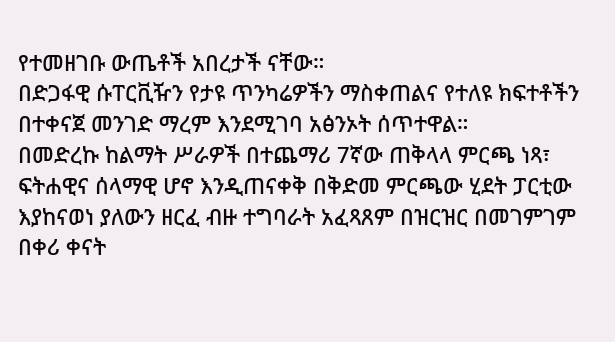የተመዘገቡ ውጤቶች አበረታች ናቸው።
በድጋፋዊ ሱፐርቪዥን የታዩ ጥንካሬዎችን ማስቀጠልና የተለዩ ክፍተቶችን በተቀናጀ መንገድ ማረም እንደሚገባ አፅንኦት ሰጥተዋል።
በመድረኩ ከልማት ሥራዎች በተጨማሪ 7ኛው ጠቅላላ ምርጫ ነጻ፣ ፍትሐዊና ሰላማዊ ሆኖ እንዲጠናቀቅ በቅድመ ምርጫው ሂደት ፓርቲው እያከናወነ ያለውን ዘርፈ ብዙ ተግባራት አፈጻጸም በዝርዝር በመገምገም በቀሪ ቀናት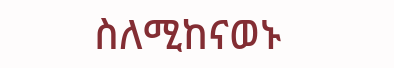ስለሚከናወኑ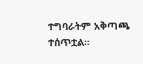ተግባራትም አቅጣጫ ተሰጥቷል።